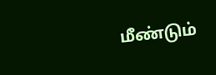மீண்டும்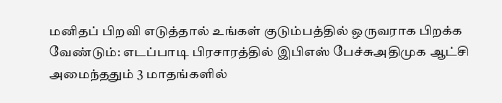மனிதப் பிறவி எடுத்தால் உங்கள் குடும்பத்தில் ஒருவராக பிறக்க வேண்டும்: எடப்பாடி பிரசாரத்தில் இபிஎஸ் பேச்சுஅதிமுக ஆட்சி அமைந்ததும் 3 மாதங்களில்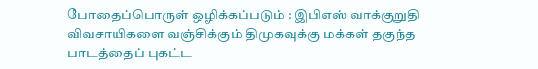போதைப்பொருள் ஒழிக்கப்படும் : இபிஎஸ் வாக்குறுதி விவசாயிகளை வஞ்சிக்கும் திமுகவுக்கு மக்கள் தகுந்த பாடத்தைப் புகட்ட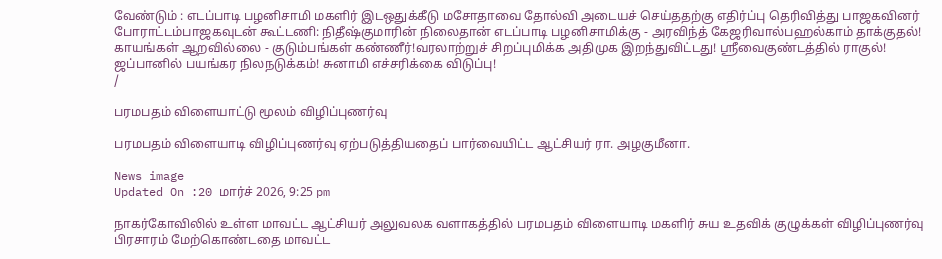வேண்டும் : எடப்பாடி பழனிசாமி மகளிர் இடஒதுக்கீடு மசோதாவை தோல்வி அடையச் செய்ததற்கு எதிர்ப்பு தெரிவித்து பாஜகவினர் போராட்டம்பாஜகவுடன் கூட்டணி: நிதீஷ்குமாரின் நிலைதான் எடப்பாடி பழனிசாமிக்கு - அரவிந்த் கேஜரிவால்பஹல்காம் தாக்குதல்! காயங்கள் ஆறவில்லை - குடும்பங்கள் கண்ணீர்!வரலாற்றுச் சிறப்புமிக்க அதிமுக இறந்துவிட்டது! ஸ்ரீவைகுண்டத்தில் ராகுல்! ஜப்பானில் பயங்கர நிலநடுக்கம்! சுனாமி எச்சரிக்கை விடுப்பு!
/

பரமபதம் விளையாட்டு மூலம் விழிப்புணர்வு

பரமபதம் விளையாடி விழிப்புணர்வு ஏற்படுத்தியதைப் பார்வையிட்ட ஆட்சியர் ரா. அழகுமீனா.

News image
Updated On :20 மார்ச் 2026, 9:25 pm

நாகர்கோவிலில் உள்ள மாவட்ட ஆட்சியர் அலுவலக வளாகத்தில் பரமபதம் விளையாடி மகளிர் சுய உதவிக் குழுக்கள் விழிப்புணர்வு பிரசாரம் மேற்கொண்டதை மாவட்ட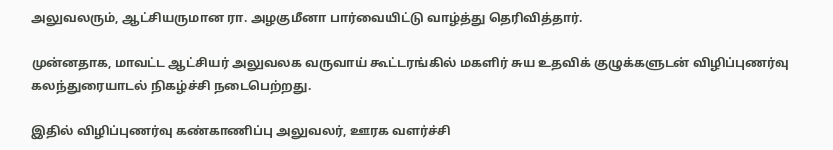அலுவலரும், ஆட்சியருமான ரா. அழகுமீனா பார்வையிட்டு வாழ்த்து தெரிவித்தார்.

முன்னதாக, மாவட்ட ஆட்சியர் அலுவலக வருவாய் கூட்டரங்கில் மகளிர் சுய உதவிக் குழுக்களுடன் விழிப்புணர்வு கலந்துரையாடல் நிகழ்ச்சி நடைபெற்றது.

இதில் விழிப்புணர்வு கண்காணிப்பு அலுவலர், ஊரக வளர்ச்சி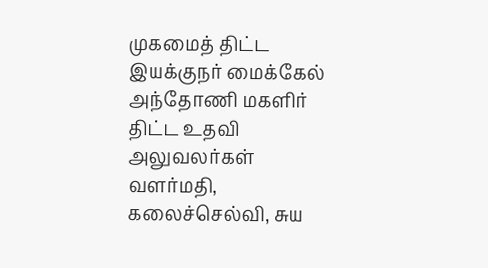முகமைத் திட்ட இயக்குநர் மைக்கேல் அந்தோணி மகளிர் திட்ட உதவி அலுவலர்கள் வளர்மதி, கலைச்செல்வி, சுய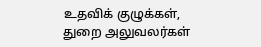உதவிக் குழுக்கள், துறை அலுவலர்கள்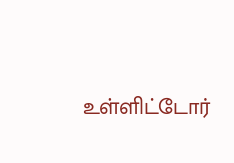உள்ளிட்டோர்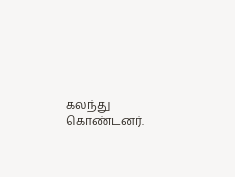கலந்து கொண்டனர்.